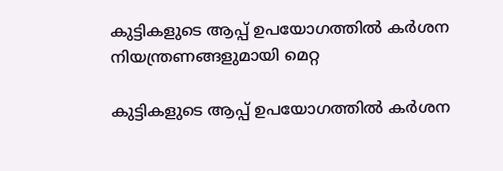കുട്ടികളുടെ ആപ്പ് ഉപയോഗത്തിൽ കർശന നിയന്ത്രണങ്ങളുമായി മെറ്റ

കുട്ടികളുടെ ആപ്പ് ഉപയോഗത്തിൽ കർശന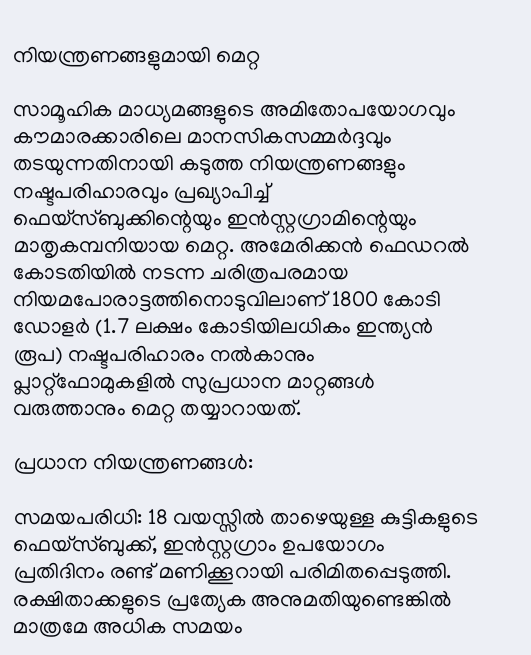നിയന്ത്രണങ്ങളുമായി മെറ്റ

സാമൂഹിക മാധ്യമങ്ങളുടെ അമിതോപയോഗവും കൗമാരക്കാരിലെ മാനസികസമ്മർദ്ദവും തടയുന്നതിനായി കടുത്ത നിയന്ത്രണങ്ങളും നഷ്ടപരിഹാരവും പ്രഖ്യാപിച്ച് ഫെയ്‌സ്ബുക്കിന്റെയും ഇൻസ്റ്റഗ്രാമിന്റെയും മാതൃകമ്പനിയായ മെറ്റ. അമേരിക്കൻ ഫെഡറൽ കോടതിയിൽ നടന്ന ചരിത്രപരമായ നിയമപോരാട്ടത്തിനൊടുവിലാണ് 1800 കോടി ഡോളർ (1.7 ലക്ഷം കോടിയിലധികം ഇന്ത്യൻ രൂപ) നഷ്ടപരിഹാരം നൽകാനും പ്ലാറ്റ്‌ഫോമുകളിൽ സുപ്രധാന മാറ്റങ്ങൾ വരുത്താനും മെറ്റ തയ്യാറായത്.

പ്രധാന നിയന്ത്രണങ്ങൾ:

സമയപരിധി: 18 വയസ്സിൽ താഴെയുള്ള കുട്ടികളുടെ ഫെയ്‌സ്ബുക്ക്, ഇൻസ്റ്റഗ്രാം ഉപയോഗം പ്രതിദിനം രണ്ട് മണിക്കൂറായി പരിമിതപ്പെടുത്തി. രക്ഷിതാക്കളുടെ പ്രത്യേക അനുമതിയുണ്ടെങ്കിൽ മാത്രമേ അധിക സമയം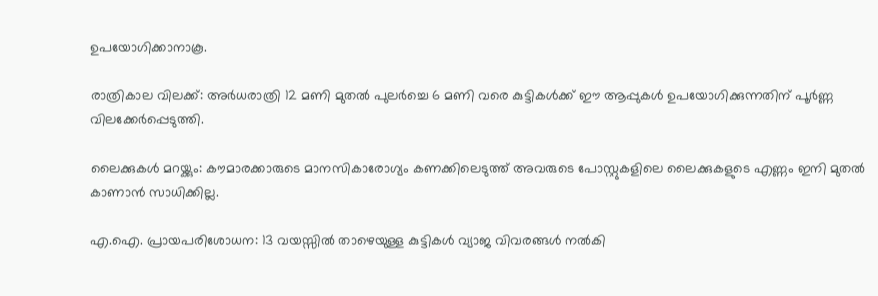ഉപയോഗിക്കാനാകൂ.

രാത്രികാല വിലക്ക്: അർധരാത്രി 12 മണി മുതൽ പുലർച്ചെ 6 മണി വരെ കുട്ടികൾക്ക് ഈ ആപ്പുകൾ ഉപയോഗിക്കുന്നതിന് പൂർണ്ണ വിലക്കേർപ്പെടുത്തി.

ലൈക്കുകൾ മറയ്ക്കും: കൗമാരക്കാരുടെ മാനസികാരോഗ്യം കണക്കിലെടുത്ത് അവരുടെ പോസ്റ്റുകളിലെ ലൈക്കുകളുടെ എണ്ണം ഇനി മുതൽ കാണാൻ സാധിക്കില്ല.

എ.ഐ. പ്രായപരിശോധന: 13 വയസ്സിൽ താഴെയുള്ള കുട്ടികൾ വ്യാജ വിവരങ്ങൾ നൽകി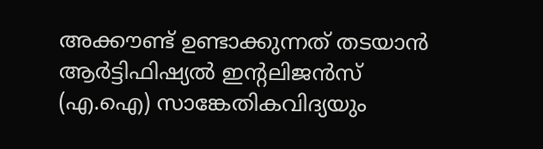അക്കൗണ്ട് ഉണ്ടാക്കുന്നത് തടയാൻ ആർട്ടിഫിഷ്യൽ ഇന്റലിജൻസ് (എ.ഐ) സാങ്കേതികവിദ്യയും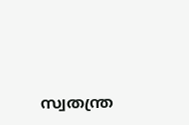സ്വതന്ത്ര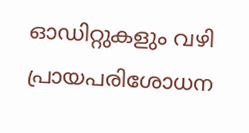ഓഡിറ്റുകളും വഴി പ്രായപരിശോധന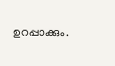ഉറപ്പാക്കും.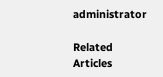administrator

Related Articles